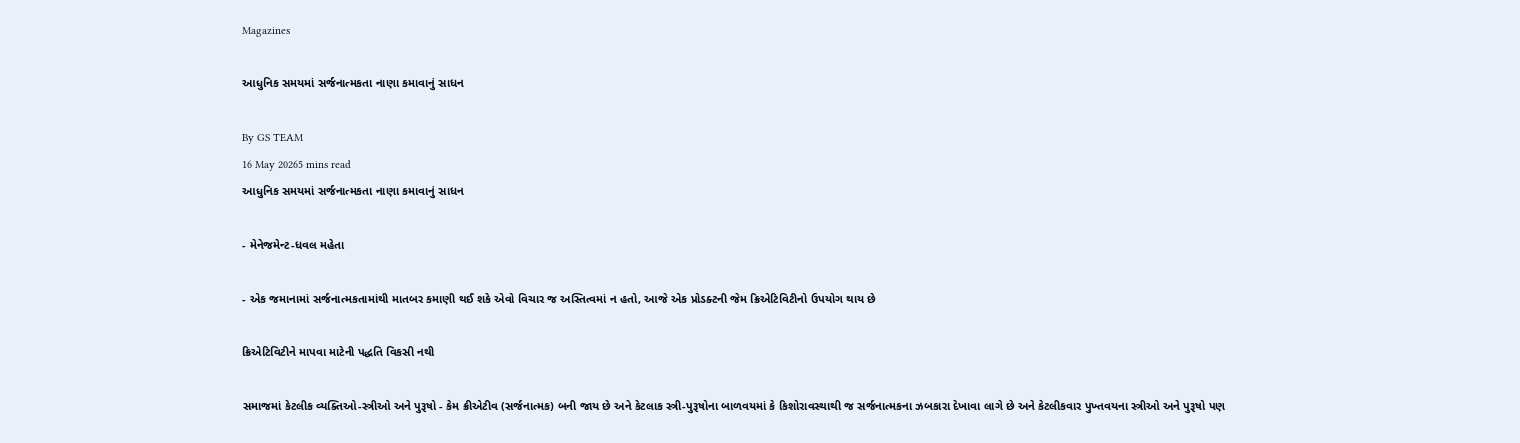Magazines

આધુનિક સમયમાં સર્જનાત્મકતા નાણા કમાવાનું સાધન

By GS TEAM
16 May 20265 mins read
આધુનિક સમયમાં સર્જનાત્મકતા નાણા કમાવાનું સાધન

- મેનેજમેન્ટ-ધવલ મહેતા

- એક જમાનામાં સર્જનાત્મકતામાંથી માતબર કમાણી થઈ શકે એવો વિચાર જ અસ્તિત્વમાં ન હતો, આજે એક પ્રોડક્ટની જેમ ક્રિએટિવિટીનો ઉપયોગ થાય છે

ક્રિએટિવિટીને માપવા માટેની પદ્ધતિ વિકસી નથી

સમાજમાં કેટલીક વ્યક્તિઓ-સ્ત્રીઓ અને પુરૂષો - કેમ ક્રીએટીવ (સર્જનાત્મક) બની જાય છે અને કેટલાક સ્ત્રી-પુરૂષોના બાળવયમાં કે કિશોરાવસ્થાથી જ સર્જનાત્મકના ઝબકારા દેખાવા લાગે છે અને કેટલીકવાર પુખ્તવયના સ્ત્રીઓ અને પુરૂષો પણ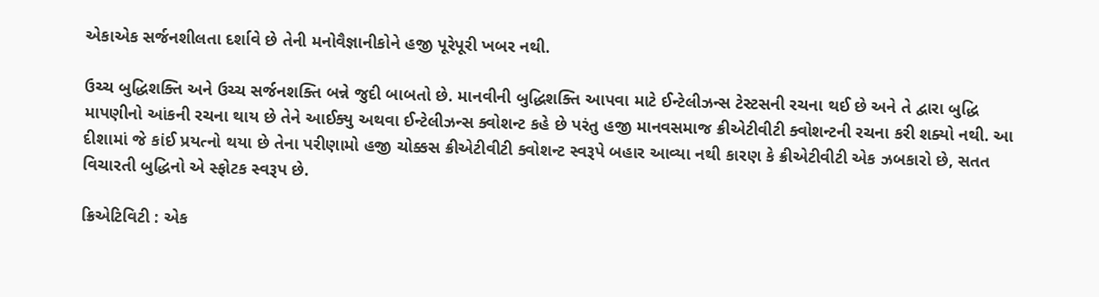એકાએક સર્જનશીલતા દર્શાવે છે તેની મનોવૈજ્ઞાનીકોને હજી પૂરેપૂરી ખબર નથી.

ઉચ્ચ બુદ્ધિશક્તિ અને ઉચ્ચ સર્જનશક્તિ બન્ને જુદી બાબતો છે. માનવીની બુદ્ધિશક્તિ આપવા માટે ઈન્ટેલીઝન્સ ટેસ્ટસની રચના થઈ છે અને તે દ્વારા બુદ્ધિ માપણીનો આંકની રચના થાય છે તેને આઈક્યુ અથવા ઈન્ટેલીઝન્સ ક્વોશન્ટ કહે છે પરંતુ હજી માનવસમાજ ક્રીએટીવીટી ક્વોશન્ટની રચના કરી શક્યો નથી. આ દીશામાં જે કાંઈ પ્રયત્નો થયા છે તેના પરીણામો હજી ચોક્કસ ક્રીએટીવીટી ક્વોશન્ટ સ્વરૂપે બહાર આવ્યા નથી કારણ કે ક્રીએટીવીટી એક ઝબકારો છે, સતત વિચારતી બુદ્ધિનો એ સ્ફોટક સ્વરૂપ છે.

ક્રિએટિવિટી : એક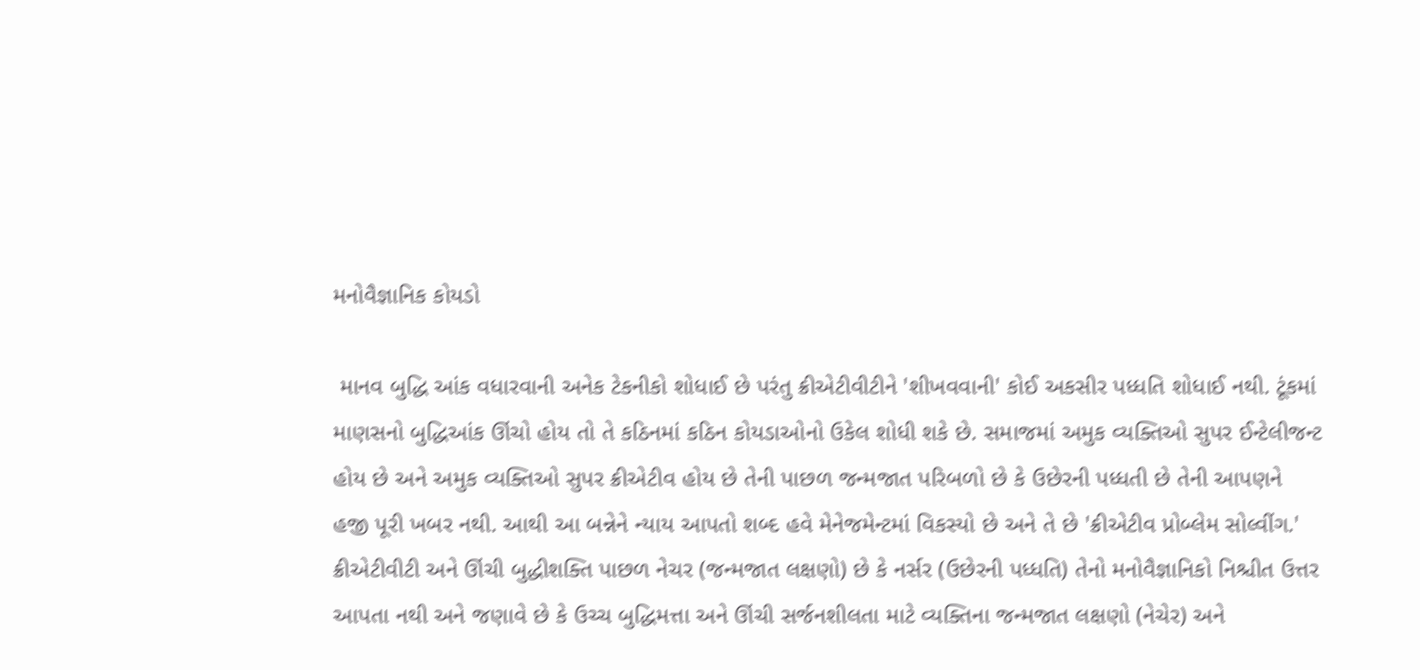મનોવૈજ્ઞાનિક કોયડો

 માનવ બુદ્ધિ આંક વધારવાની અનેક ટેકનીકો શોધાઈ છે પરંતુ ક્રીએટીવીટીને 'શીખવવાની' કોઈ અકસીર પધ્ધતિ શોધાઈ નથી. ટૂંકમાં માણસનો બુદ્ધિઆંક ઊંચો હોય તો તે કઠિનમાં કઠિન કોયડાઓનો ઉકેલ શોધી શકે છે. સમાજમાં અમુક વ્યક્તિઓ સુપર ઈન્ટેલીજન્ટ હોય છે અને અમુક વ્યક્તિઓ સુપર ક્રીએટીવ હોય છે તેની પાછળ જન્મજાત પરિબળો છે કે ઉછેરની પધ્ધતી છે તેની આપણને હજી પૂરી ખબર નથી. આથી આ બન્નેને ન્યાય આપતો શબ્દ હવે મેનેજમેન્ટમાં વિકસ્યો છે અને તે છે 'ક્રીએટીવ પ્રોબ્લેમ સોલ્વીંગ.' ક્રીએટીવીટી અને ઊંચી બુદ્ધીશક્તિ પાછળ નેચર (જન્મજાત લક્ષણો) છે કે નર્સર (ઉછેરની પધ્ધતિ) તેનો મનોવૈજ્ઞાનિકો નિશ્ચીત ઉત્તર આપતા નથી અને જણાવે છે કે ઉચ્ચ બુદ્ધિમત્તા અને ઊંચી સર્જનશીલતા માટે વ્યક્તિના જન્મજાત લક્ષણો (નેચેર) અને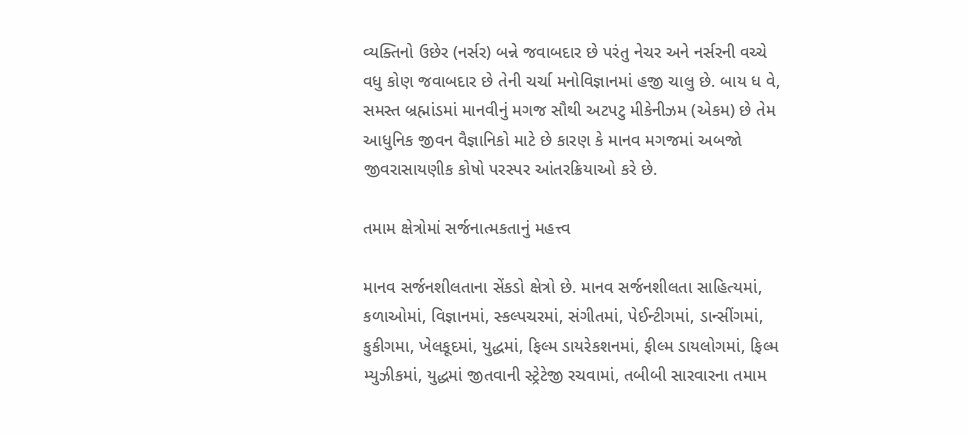વ્યક્તિનો ઉછેર (નર્સર) બન્ને જવાબદાર છે પરંતુ નેચર અને નર્સરની વચ્ચે વધુ કોણ જવાબદાર છે તેની ચર્ચા મનોવિજ્ઞાનમાં હજી ચાલુ છે. બાય ધ વે, સમસ્ત બ્રહ્માંડમાં માનવીનું મગજ સૌથી અટપટુ મીકેનીઝમ (એકમ) છે તેમ આધુનિક જીવન વૈજ્ઞાનિકો માટે છે કારણ કે માનવ મગજમાં અબજો જીવરાસાયણીક કોષો પરસ્પર આંતરક્રિયાઓ કરે છે.

તમામ ક્ષેત્રોમાં સર્જનાત્મકતાનું મહત્ત્વ

માનવ સર્જનશીલતાના સેંકડો ક્ષેત્રો છે. માનવ સર્જનશીલતા સાહિત્યમાં, કળાઓમાં, વિજ્ઞાનમાં, સ્કલ્પચરમાં, સંગીતમાં, પેઈન્ટીગમાં, ડાન્સીંગમાં, કુકીગમા, ખેલકૂદમાં, યુદ્ધમાં, ફિલ્મ ડાયરેકશનમાં, ફીલ્મ ડાયલોગમાં, ફિલ્મ મ્યુઝીકમાં, યુદ્ધમાં જીતવાની સ્ટ્રેટેજી રચવામાં, તબીબી સારવારના તમામ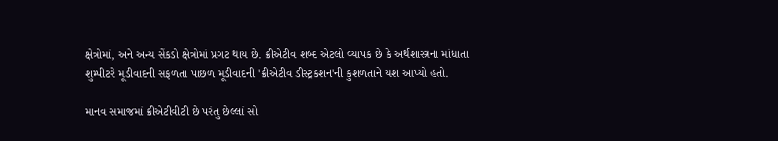ક્ષેત્રોમાં, અને અન્ય સેંકડો ક્ષેત્રોમાં પ્રગટ થાય છે. ક્રીએટીવ શબ્દ એટલો વ્યાપક છે કે અર્થશાસ્ત્રના માંધાતા શુમ્પીટરે મૂડીવાદની સફળતા પાછળ મૂડીવાદની 'ક્રીએટીવ ડીસ્ટ્રકશન'ની કુશળતાને યશ આપ્યો હતો.

માનવ સમાજમાં ક્રીએટીવીટી છે પરંતુ છેલ્લાં સો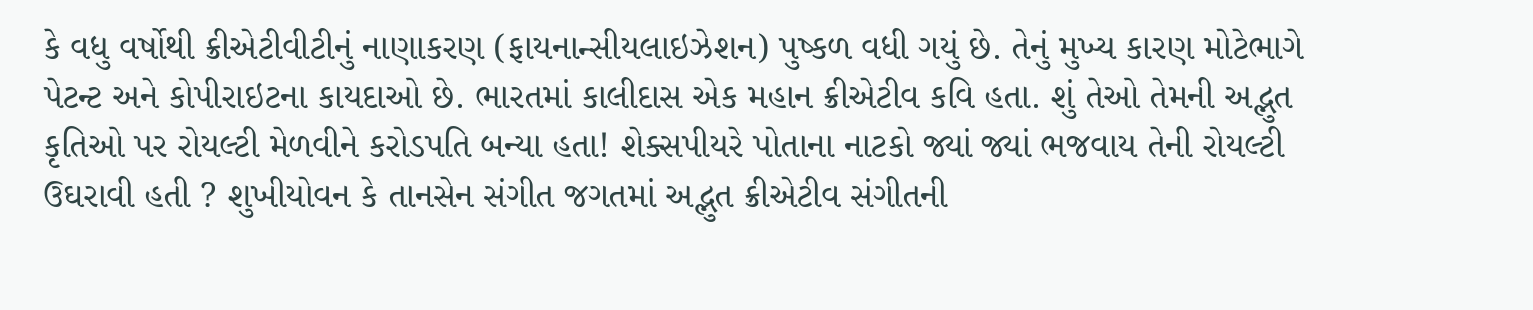કે વધુ વર્ષોથી ક્રીએટીવીટીનું નાણાકરણ (ફાયનાન્સીયલાઇઝેશન) પુષ્કળ વધી ગયું છે. તેનું મુખ્ય કારણ મોટેભાગે પેટન્ટ અને કોપીરાઇટના કાયદાઓ છે. ભારતમાં કાલીદાસ એક મહાન ક્રીએટીવ કવિ હતા. શું તેઓ તેમની અદ્ભુત કૃતિઓ પર રોયલ્ટી મેળવીને કરોડપતિ બન્યા હતા! શેક્સપીયરે પોતાના નાટકો જ્યાં જ્યાં ભજવાય તેની રોયલ્ટી ઉઘરાવી હતી ? શુખીયોવન કે તાનસેન સંગીત જગતમાં અદ્ભુત ક્રીએટીવ સંગીતની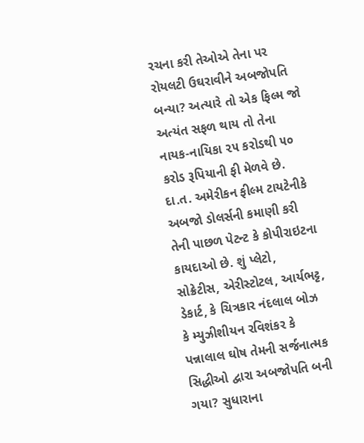રચના કરી તેઓએ તેના પર રોયલટી ઉઘરાવીને અબજોપતિ બન્યા? અત્યારે તો એક ફિલ્મ જો અત્યંત સફળ થાય તો તેના નાયક-નાયિકા ૨૫ કરોડથી ૫૦ કરોડ રૂપિયાની ફી મેળવે છે. દા.ત. અમેરીકન ફીલ્મ ટાયટેનીકે અબજો ડોલર્સની કમાણી કરી તેની પાછળ પેટન્ટ કે કોપીરાઇટના કાયદાઓ છે. શું પ્લેટો, સોક્રેટીસ, એરીસ્ટોટલ, આર્યભટ્ટ, ડેકાર્ટ, કે ચિત્રકાર નંદલાલ બોઝ કે મ્યુઝીશીયન રવિશંકર કે પન્નાલાલ ઘોષ તેમની સર્જનાત્મક સિદ્ધીઓ દ્વારા અબજોપતિ બની ગયા? સુધારાના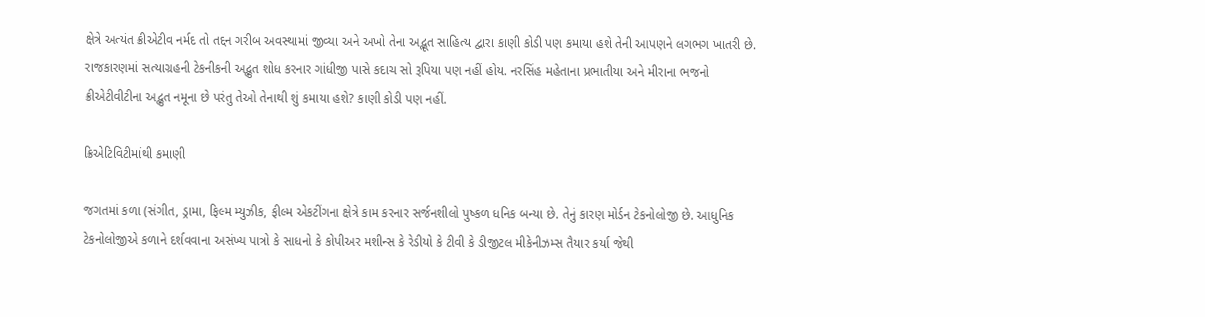ક્ષેત્રે અત્યંત ક્રીએટીવ નર્મદ તો તદ્દન ગરીબ અવસ્થામાં જીવ્યા અને અખો તેના અદ્ભૂત સાહિત્ય દ્વારા કાણી કોડી પણ કમાયા હશે તેની આપણને લગભગ ખાતરી છે. રાજકારણમાં સત્યાગ્રહની ટેકનીકની અદ્ભુત શોધ કરનાર ગાંધીજી પાસે કદાચ સો રૂપિયા પણ નહીં હોય. નરસિંહ મહેતાના પ્રભાતીયા અને મીરાના ભજનો ક્રીએટીવીટીના અદ્ભુત નમૂના છે પરંતુ તેઓ તેનાથી શું કમાયા હશે? કાણી કોડી પણ નહીં.

ક્રિએટિવિટીમાંથી કમાણી

જગતમાં કળા (સંગીત, ડ્રામા, ફિલ્મ મ્યુઝીક, ફીલ્મ એકટીંગના ક્ષેત્રે કામ કરનાર સર્જનશીલો પુષ્કળ ધનિક બન્યા છે. તેનું કારણ મોર્ડન ટેકનોલોજી છે. આધુનિક ટેકનોલોજીએ કળાને દર્શવવાના અસંખ્ય પાત્રો કે સાધનો કે કોપીઅર મશીન્સ કે રેડીયો કે ટીવી કે ડીજીટલ મીકેનીઝમ્સ તૈયાર કર્યા જેથી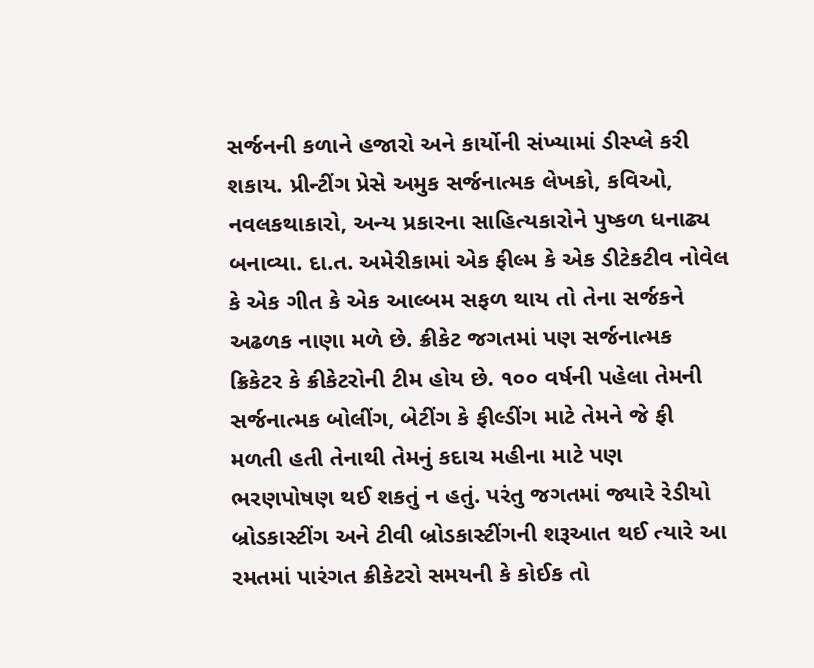સર્જનની કળાને હજારો અને કાર્યોની સંખ્યામાં ડીસ્પ્લે કરી શકાય. પ્રીન્ટીંગ પ્રેસે અમુક સર્જનાત્મક લેખકો, કવિઓ, નવલકથાકારો, અન્ય પ્રકારના સાહિત્યકારોને પુષ્કળ ધનાઢ્ય બનાવ્યા. દા.ત. અમેરીકામાં એક ફીલ્મ કે એક ડીટેકટીવ નોવેલ કે એક ગીત કે એક આલ્બમ સફળ થાય તો તેના સર્જકને અઢળક નાણા મળે છે. ક્રીકેટ જગતમાં પણ સર્જનાત્મક ક્રિકેટર કે ક્રીકેટરોની ટીમ હોય છે. ૧૦૦ વર્ષની પહેલા તેમની સર્જનાત્મક બોલીંગ, બેટીંગ કે ફીલ્ડીંગ માટે તેમને જે ફી મળતી હતી તેનાથી તેમનું કદાચ મહીના માટે પણ ભરણપોષણ થઈ શકતું ન હતું. પરંતુ જગતમાં જ્યારે રેડીયો બ્રોડકાસ્ટીંગ અને ટીવી બ્રોડકાસ્ટીંગની શરૂઆત થઈ ત્યારે આ રમતમાં પારંગત ક્રીકેટરો સમયની કે કોઈક તો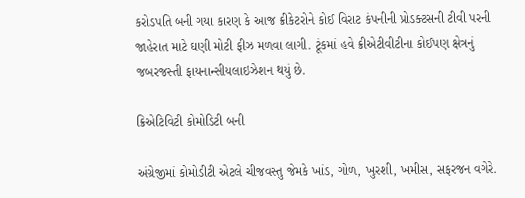કરોડપતિ બની ગયા કારણ કે આજ ક્રીકેટરોને કોઈ વિરાટ કંપનીની પ્રોડક્ટસની ટીવી પરની જાહેરાત માટે ઘણી મોટી ફીઝ મળવા લાગી. ટૂંકમાં હવે ક્રીએટીવીટીના કોઈપણ ક્ષેત્રનું જબરજસ્તી ફાયનાન્સીયલાઇઝેશન થયું છે.

ક્રિએટિવિટી કોમોડિટી બની

અંગ્રેજીમાં કોમોડીટી એટલે ચીજવસ્તુ જેમકે ખાંડ, ગોળ, ખુરશી, ખમીસ, સફરજન વગેરે.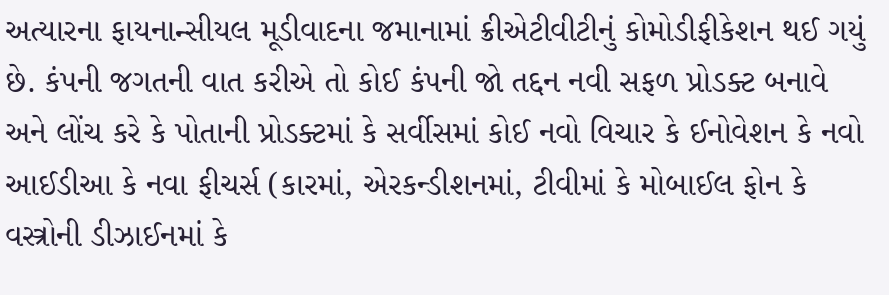અત્યારના ફાયનાન્સીયલ મૂડીવાદના જમાનામાં ક્રીએટીવીટીનું કોમોડીફીકેશન થઈ ગયું છે. કંપની જગતની વાત કરીએ તો કોઈ કંપની જો તદ્દન નવી સફળ પ્રોડક્ટ બનાવે અને લોંચ કરે કે પોતાની પ્રોડક્ટમાં કે સર્વીસમાં કોઈ નવો વિચાર કે ઈનોવેશન કે નવો આઈડીઆ કે નવા ફીચર્સ (કારમાં, એરકન્ડીશનમાં, ટીવીમાં કે મોબાઈલ ફોન કે વસ્ત્રોની ડીઝાઈનમાં કે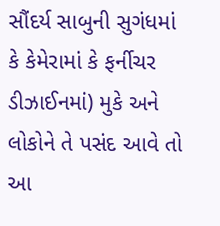સૌંદર્ય સાબુની સુગંધમાં કે કેમેરામાં કે ફર્નીચર ડીઝાઈનમાં) મુકે અને લોકોને તે પસંદ આવે તો આ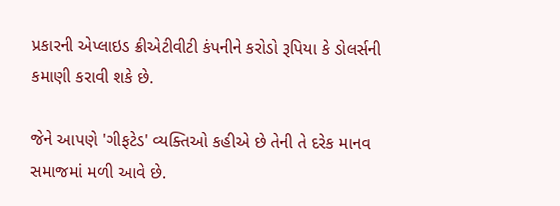પ્રકારની એપ્લાઇડ ક્રીએટીવીટી કંપનીને કરોડો રૂપિયા કે ડોલર્સની કમાણી કરાવી શકે છે.

જેને આપણે 'ગીફટેડ' વ્યક્તિઓ કહીએ છે તેની તે દરેક માનવ સમાજમાં મળી આવે છે.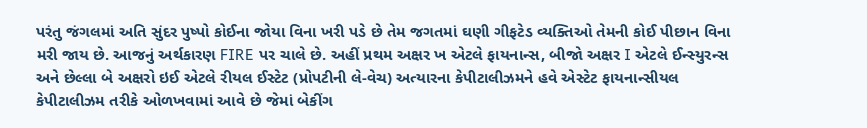પરંતુ જંગલમાં અતિ સુંદર પુષ્પો કોઈના જોયા વિના ખરી પડે છે તેમ જગતમાં ઘણી ગીફટેડ વ્યક્તિઓ તેમની કોઈ પીછાન વિના મરી જાય છે. આજનું અર્થકારણ FIRE પર ચાલે છે. અહીં પ્રથમ અક્ષર ખ એટલે ફાયનાન્સ, બીજો અક્ષર I એટલે ઈન્સ્યુરન્સ અને છેલ્લા બે અક્ષરો ઇઈ એટલે રીયલ ઈસ્ટેટ (પ્રોપટીની લે-વેચ) અત્યારના કેપીટાલીઝમને હવે એસ્ટેટ ફાયનાન્સીયલ કેપીટાલીઝમ તરીકે ઓળખવામાં આવે છે જેમાં બેકીંગ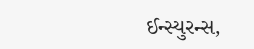ઈન્સ્યુરન્સ,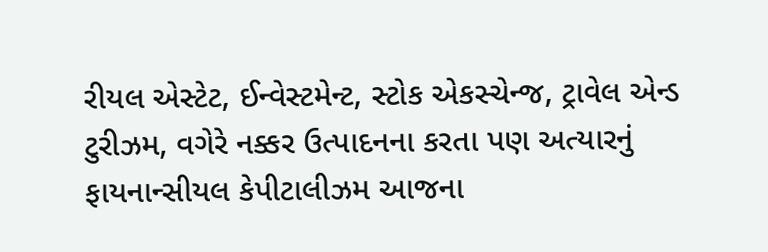રીયલ એસ્ટેટ, ઈન્વેસ્ટમેન્ટ, સ્ટોક એકસ્ચેન્જ, ટ્રાવેલ એન્ડ ટુરીઝમ, વગેરે નક્કર ઉત્પાદનના કરતા પણ અત્યારનું ફાયનાન્સીયલ કેપીટાલીઝમ આજના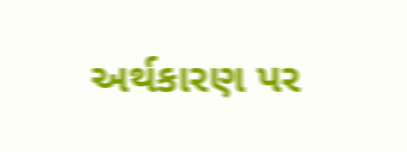અર્થકારણ પર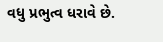વધુ પ્રભુત્વ ધરાવે છે.